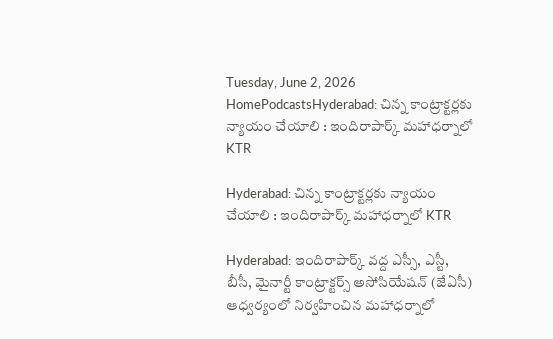Tuesday, June 2, 2026
HomePodcastsHyderabad: చిన్న కాంట్రాక్టర్లకు న్యాయం చేయాలి : ఇందిరాపార్క్ మహాధర్నాలో KTR

Hyderabad: చిన్న కాంట్రాక్టర్లకు న్యాయం చేయాలి : ఇందిరాపార్క్ మహాధర్నాలో KTR

Hyderabad: ఇందిరాపార్క్ వద్ద ఎస్సీ, ఎస్టీ, బీసీ, మైనార్టీ కాంట్రాక్టర్స్ అసోసియేషన్ (జేఏసీ) ఆధ్వర్యంలో నిర్వహించిన మహాధర్నాలో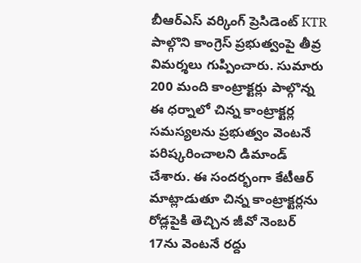బీఆర్ఎస్ వర్కింగ్ ప్రెసిడెంట్ KTR పాల్గొని కాంగ్రెస్ ప్రభుత్వంపై తీవ్ర విమర్శలు గుప్పించారు. సుమారు 200 మంది కాంట్రాక్టర్లు పాల్గొన్న ఈ ధర్నాలో చిన్న కాంట్రాక్టర్ల సమస్యలను ప్రభుత్వం వెంటనే పరిష్కరించాలని డిమాండ్ చేశారు. ఈ సందర్భంగా కేటీఆర్ మాట్లాడుతూ చిన్న కాంట్రాక్టర్లను రోడ్లపైకి తెచ్చిన జీవో నెంబర్ 17ను వెంటనే రద్దు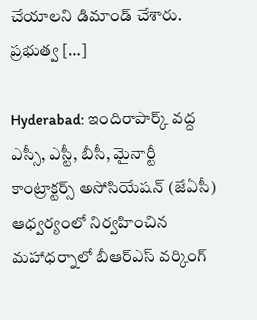చేయాలని డిమాండ్ చేశారు. ప్రభుత్వ […]

Hyderabad: ఇందిరాపార్క్ వద్ద ఎస్సీ, ఎస్టీ, బీసీ, మైనార్టీ కాంట్రాక్టర్స్ అసోసియేషన్ (జేఏసీ) ఆధ్వర్యంలో నిర్వహించిన మహాధర్నాలో బీఆర్ఎస్ వర్కింగ్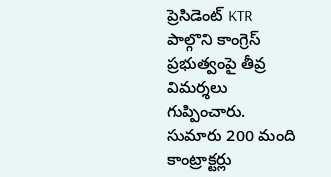ప్రెసిడెంట్ KTR పాల్గొని కాంగ్రెస్ ప్రభుత్వంపై తీవ్ర విమర్శలు గుప్పించారు. సుమారు 200 మంది కాంట్రాక్టర్లు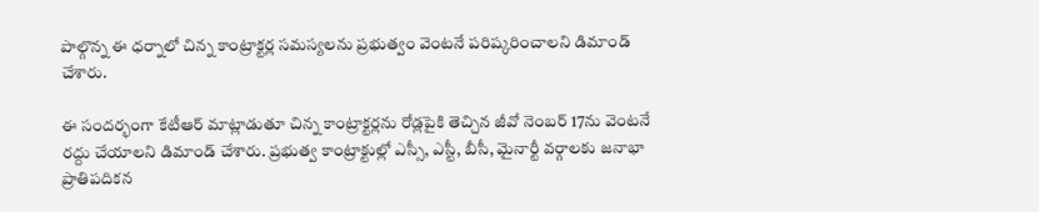పాల్గొన్న ఈ ధర్నాలో చిన్న కాంట్రాక్టర్ల సమస్యలను ప్రభుత్వం వెంటనే పరిష్కరించాలని డిమాండ్ చేశారు.

ఈ సందర్భంగా కేటీఆర్ మాట్లాడుతూ చిన్న కాంట్రాక్టర్లను రోడ్లపైకి తెచ్చిన జీవో నెంబర్ 17ను వెంటనే రద్దు చేయాలని డిమాండ్ చేశారు. ప్రభుత్వ కాంట్రాక్టుల్లో ఎస్సీ, ఎస్టీ, బీసీ, మైనార్టీ వర్గాలకు జనాభా ప్రాతిపదికన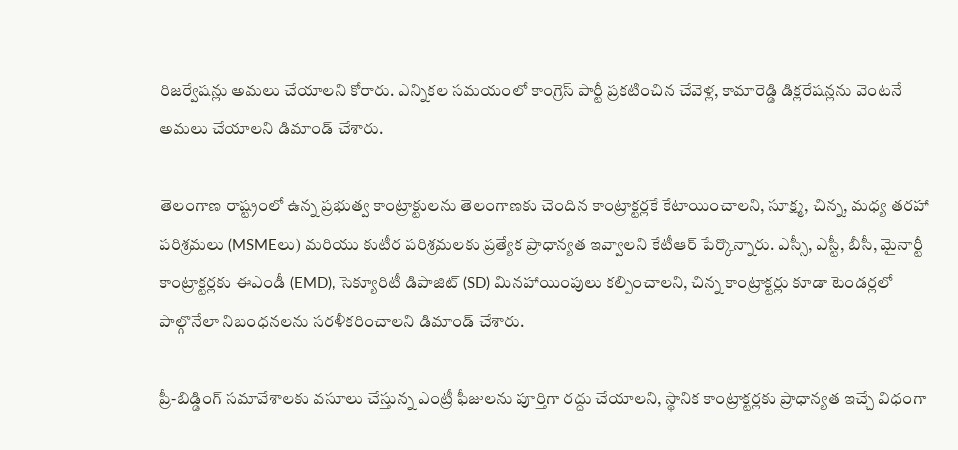రిజర్వేషన్లు అమలు చేయాలని కోరారు. ఎన్నికల సమయంలో కాంగ్రెస్ పార్టీ ప్రకటించిన చేవెళ్ల, కామారెడ్డి డిక్లరేషన్లను వెంటనే అమలు చేయాలని డిమాండ్ చేశారు.

తెలంగాణ రాష్ట్రంలో ఉన్న ప్రభుత్వ కాంట్రాక్టులను తెలంగాణకు చెందిన కాంట్రాక్టర్లకే కేటాయించాలని, సూక్ష్మ, చిన్న, మధ్య తరహా పరిశ్రమలు (MSMEలు) మరియు కుటీర పరిశ్రమలకు ప్రత్యేక ప్రాధాన్యత ఇవ్వాలని కేటీఆర్ పేర్కొన్నారు. ఎస్సీ, ఎస్టీ, బీసీ, మైనార్టీ కాంట్రాక్టర్లకు ఈఎండీ (EMD), సెక్యూరిటీ డిపాజిట్ (SD) మినహాయింపులు కల్పించాలని, చిన్న కాంట్రాక్టర్లు కూడా టెండర్లలో పాల్గొనేలా నిబంధనలను సరళీకరించాలని డిమాండ్ చేశారు.

ప్రీ-బిడ్డింగ్ సమావేశాలకు వసూలు చేస్తున్న ఎంట్రీ ఫీజులను పూర్తిగా రద్దు చేయాలని, స్థానిక కాంట్రాక్టర్లకు ప్రాధాన్యత ఇచ్చే విధంగా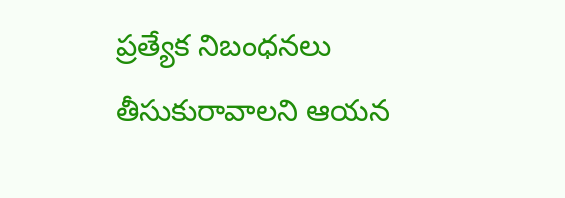ప్రత్యేక నిబంధనలు తీసుకురావాలని ఆయన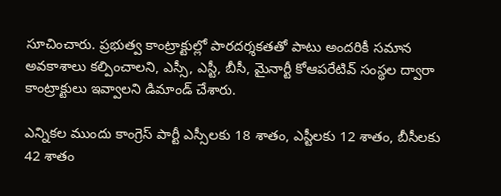సూచించారు. ప్రభుత్వ కాంట్రాక్టుల్లో పారదర్శకతతో పాటు అందరికీ సమాన అవకాశాలు కల్పించాలని, ఎస్సీ, ఎస్టీ, బీసీ, మైనార్టీ కోఆపరేటివ్ సంస్థల ద్వారా కాంట్రాక్టులు ఇవ్వాలని డిమాండ్ చేశారు.

ఎన్నికల ముందు కాంగ్రెస్ పార్టీ ఎస్సీలకు 18 శాతం, ఎస్టీలకు 12 శాతం, బీసీలకు 42 శాతం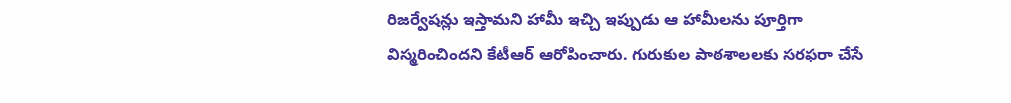రిజర్వేషన్లు ఇస్తామని హామీ ఇచ్చి ఇప్పుడు ఆ హామీలను పూర్తిగా విస్మరించిందని కేటీఆర్ ఆరోపించారు. గురుకుల పాఠశాలలకు సరఫరా చేసే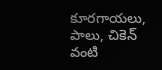కూరగాయలు, పాలు, చికెన్ వంటి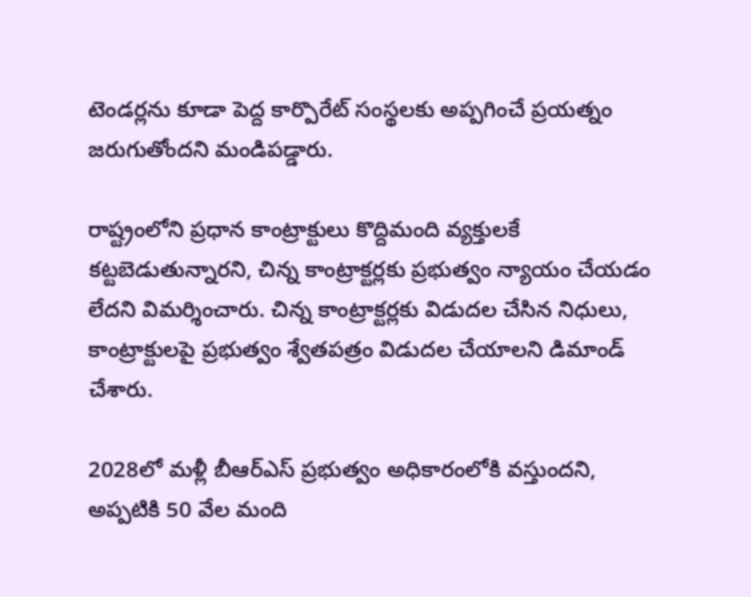టెండర్లను కూడా పెద్ద కార్పొరేట్ సంస్థలకు అప్పగించే ప్రయత్నం జరుగుతోందని మండిపడ్డారు.

రాష్ట్రంలోని ప్రధాన కాంట్రాక్టులు కొద్దిమంది వ్యక్తులకే కట్టబెడుతున్నారని, చిన్న కాంట్రాక్టర్లకు ప్రభుత్వం న్యాయం చేయడం లేదని విమర్శించారు. చిన్న కాంట్రాక్టర్లకు విడుదల చేసిన నిధులు, కాంట్రాక్టులపై ప్రభుత్వం శ్వేతపత్రం విడుదల చేయాలని డిమాండ్ చేశారు.

2028లో మళ్లీ బీఆర్ఎస్ ప్రభుత్వం అధికారంలోకి వస్తుందని, అప్పటికి 50 వేల మంది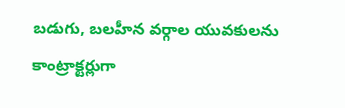బడుగు, బలహీన వర్గాల యువకులను కాంట్రాక్టర్లుగా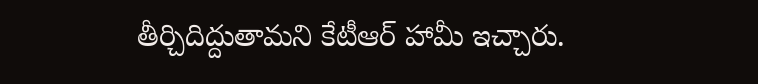తీర్చిదిద్దుతామని కేటీఆర్ హామీ ఇచ్చారు.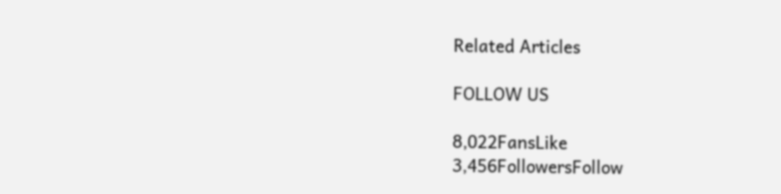Related Articles

FOLLOW US

8,022FansLike
3,456FollowersFollow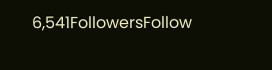6,541FollowersFollow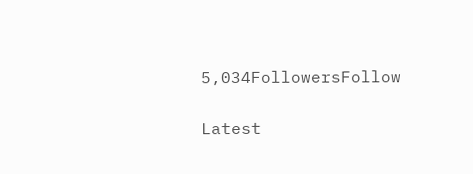5,034FollowersFollow

Latest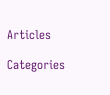Articles

Categories